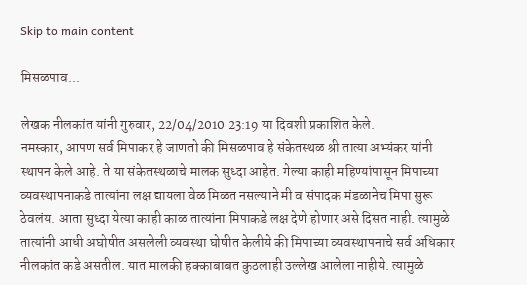Skip to main content

मिसळपाव...

लेखक नीलकांत यांनी गुरुवार, 22/04/2010 23:19 या दिवशी प्रकाशित केले.
नमस्कार, आपण सर्व मिपाकर हे जाणतो की मिसळपाव हे संकेतस्थळ श्री तात्या अभ्यंकर यांनी स्थापन केले आहे. ते या संकेतस्थळाचे मालक सुध्दा आहेत. गेल्या काही महिण्यांपासून मिपाच्या व्यवस्थापनाकडे तात्यांना लक्ष द्यायला वेळ मिळत नसल्याने मी व संपादक मंडळानेच मिपा सुरू ठेवलंय. आता सुध्दा येत्या काही काळ तात्यांना मिपाकडे लक्ष देणे होणार असे दिसत नाही. त्यामुळे तात्यांनी आधी अघोषीत असलेली व्यवस्था घोषीत केलीये की मिपाच्या व्यवस्थापनाचे सर्व अधिकार नीलकांत कडे असतील. यात मालकी हक्काबाबत कुठलाही उल्लेख आलेला नाहीये. त्यामुळे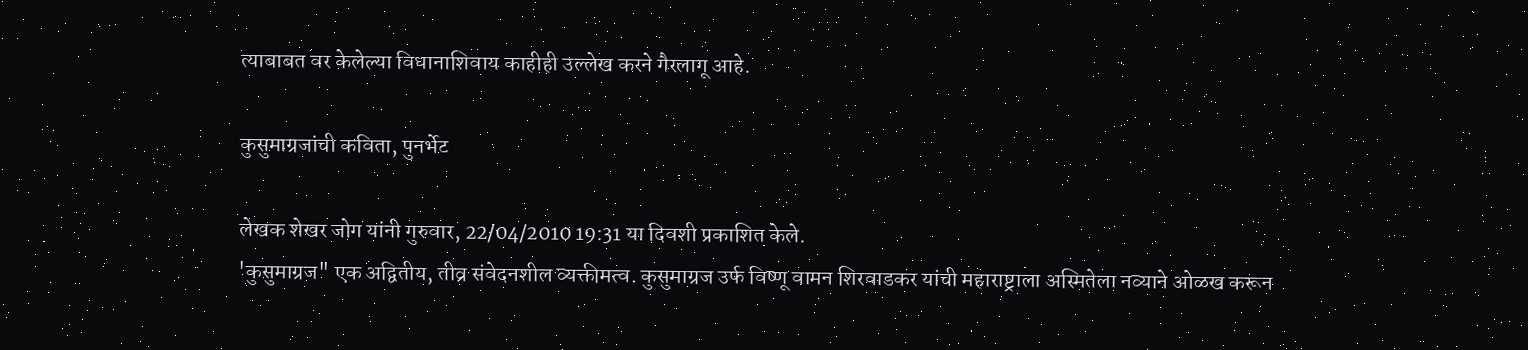त्याबाबत वर केलेल्या विधानाशिवाय काहीही उल्लेख करने गैरलागू आहे.

कुसुमाग्रजांची कविता, पुनर्भेट

लेखक शेखर जोग यांनी गुरुवार, 22/04/2010 19:31 या दिवशी प्रकाशित केले.
'कुसुमाग्रज" एक अद्वितीय, तीव्र संवेदनशील व्यक्तीमत्व. कुसुमाग्रज उर्फ विष्णू वामन शिरवाडकर यांची महाराष्ट्राला अस्मितेला नव्याने ओळख करून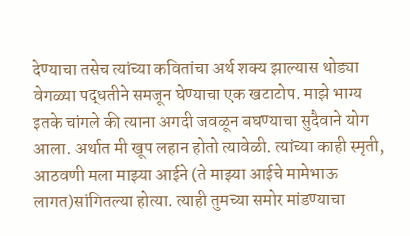देण्याचा तसेच त्यांच्या कवितांचा अर्थ शक्य झाल्यास थोड्या वेगळ्या पद्धतीने समजून घेण्याचा एक खटाटोप. माझे भाग्य इतके चांगले की त्याना अगदी जवळून बघण्याचा सुदैवाने योग आला. अर्थात मी खूप लहान होतो त्यावेळी. त्यांच्या काही स्मृती, आठवणी मला माझ्या आईने (ते माझ्या आईचे मामेभाऊ लागत)सांगितल्या होत्या. त्याही तुमच्या समोर मांडण्याचा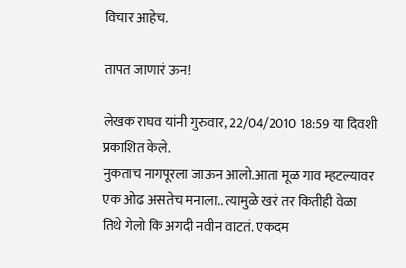विचार आहेच.

तापत जाणारं ऊन!

लेखक राघव यांनी गुरुवार, 22/04/2010 18:59 या दिवशी प्रकाशित केले.
नुकताच नागपूरला जाऊन आलो.आता मूळ गाव म्हटल्यावर एक ओढ असतेच मनाला.. त्यामुळे खरं तर कितीही वेळा तिथे गेलो कि अगदी नवीन वाटतं. एकदम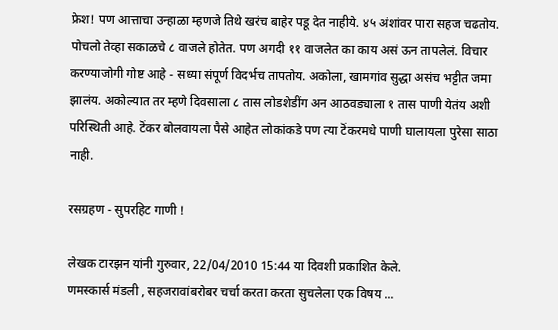फ्रेश! पण आत्ताचा उन्हाळा म्हणजे तिथे खरंच बाहेर पडू देत नाहीये. ४५ अंशांवर पारा सहज चढतोय. पोचलो तेव्हा सकाळचे ८ वाजले होतेत. पण अगदी ११ वाजलेत का काय असं ऊन तापलेलं. विचार करण्याजोगी गोष्ट आहे - सध्या संपूर्ण विदर्भच तापतोय. अकोला, खामगांव सुद्धा असंच भट्टीत जमा झालंय. अकोल्यात तर म्हणे दिवसाला ८ तास लोडशेडींग अन आठवड्याला १ तास पाणी येतंय अशी परिस्थिती आहे. टॆंकर बोलवायला पैसे आहेत लोकांकडे पण त्या टॆंकरमधे पाणी घालायला पुरेसा साठा नाही.

रसग्रहण - सुपरहिट गाणी !

लेखक टारझन यांनी गुरुवार, 22/04/2010 15:44 या दिवशी प्रकाशित केले.
णमस्कार्स मंडली , सहजरावांबरोबर चर्चा करता करता सुचलेला एक विषय ...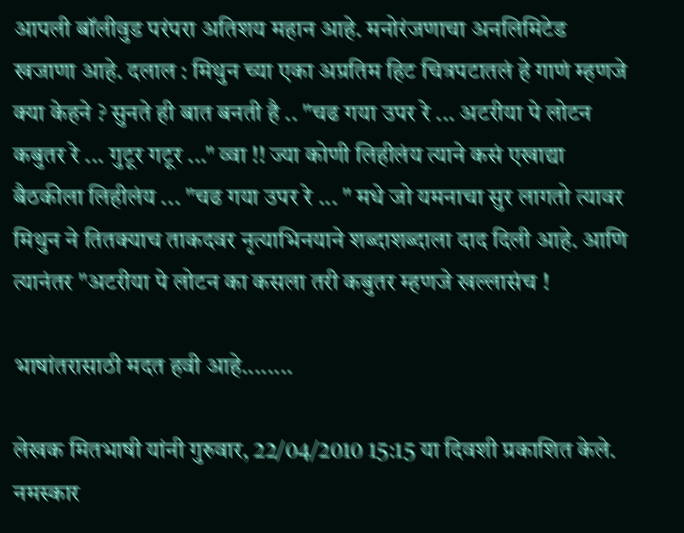आपली बॉलीवुड परंपरा अतिशय महान आहे. मनोरंजणाचा अनलिमिटेड खजाणा आहे. दलाल : मिथुन च्या एका अप्रतिम हिट चित्रपटातलं हे गाणं म्हणजे क्या केहने ? सुनते ही बात बनती है .. "चढ गया उपर रे ... अटरीया पे लोटन कबुतर रे ... गुटूर गटूर ..." व्वा !! ज्या कोणी लिहीलंय त्याने कसं एखाद्या बैठकीला लिहीलंय ... "चढ गया उपर रे ... " मधे जो यमनाचा सुर लागतो त्यावर मिथुन ने तितक्याच ताकदवर नृत्याभिनयाने शब्दाशब्दाला दाद दिली आहे. आणि त्यानंतर "अटरीया पे लोटन का कसला तरी कबुतर म्हणजे खल्लासंच !

भाषांतरासाठी मदत हवी आहे........

लेखक मितभाषी यांनी गुरुवार, 22/04/2010 15:15 या दिवशी प्रकाशित केले.
नमस्कार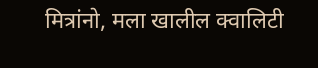मित्रांनो, मला खालील क्वालिटी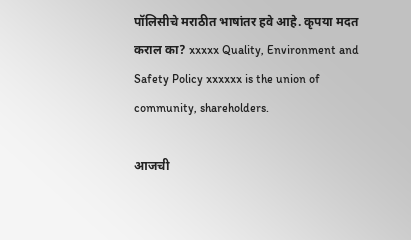पॉलिसीचे मराठीत भाषांतर हवे आहे. कृपया मदत कराल का? xxxxx Quality, Environment and Safety Policy xxxxxx is the union of community, shareholders.

आजची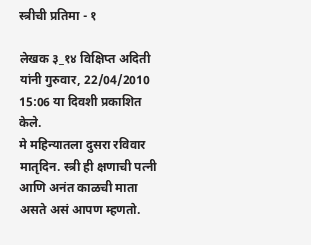स्त्रीची प्रतिमा - १

लेखक ३_१४ विक्षिप्त अदिती यांनी गुरुवार, 22/04/2010 15:06 या दिवशी प्रकाशित केले.
मे महिन्यातला दुसरा रविवार मातृदिन. स्त्री ही क्षणाची पत्नी आणि अनंत काळची माता असते असं आपण म्हणतो.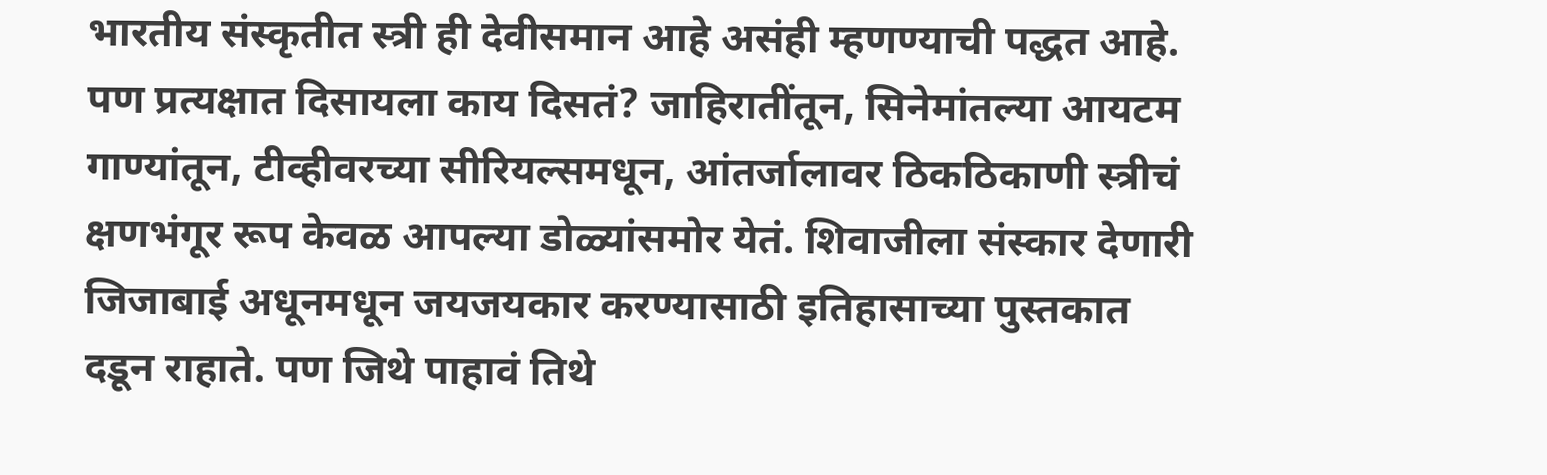भारतीय संस्कृतीत स्त्री ही देवीसमान आहे असंही म्हणण्याची पद्धत आहे. पण प्रत्यक्षात दिसायला काय दिसतं? जाहिरातींतून, सिनेमांतल्या आयटम गाण्यांतून, टीव्हीवरच्या सीरियल्समधून, आंतर्जालावर ठिकठिकाणी स्त्रीचं क्षणभंगूर रूप केवळ आपल्या डोळ्यांसमोर येतं. शिवाजीला संस्कार देणारी जिजाबाई अधूनमधून जयजयकार करण्यासाठी इतिहासाच्या पुस्तकात दडून राहाते. पण जिथे पाहावं तिथे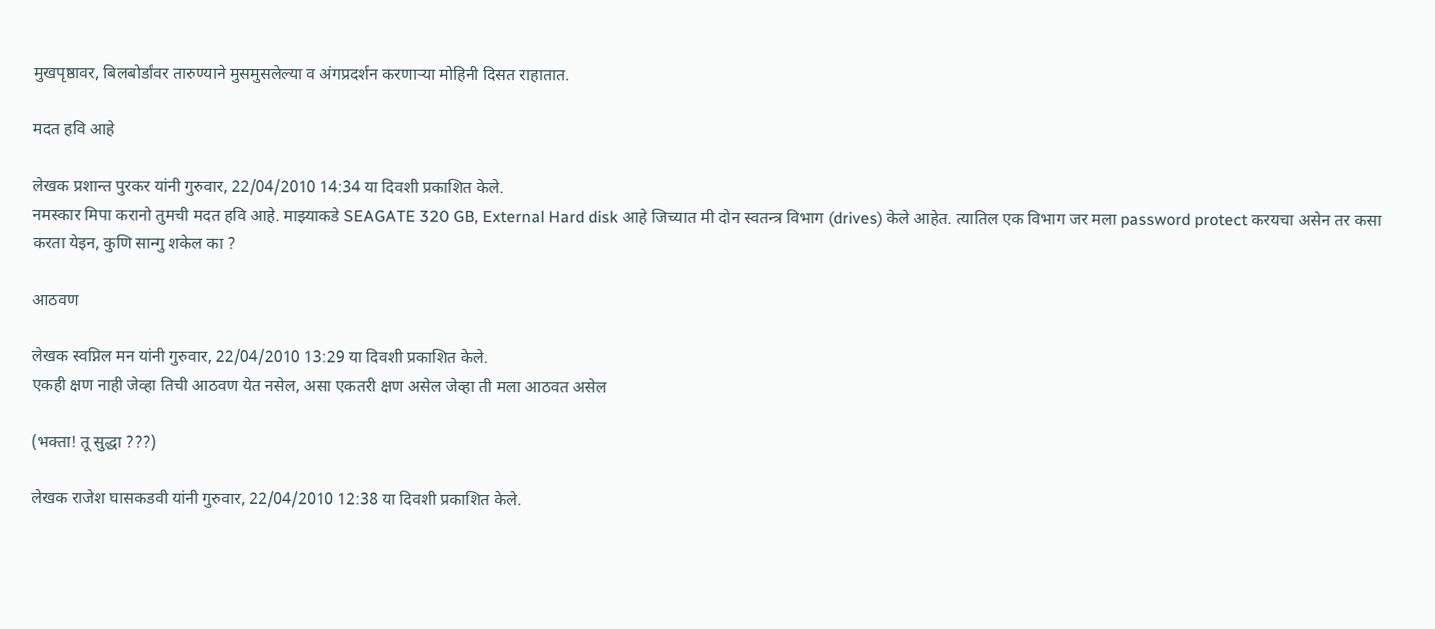मुखपृष्ठावर, बिलबोर्डांवर तारुण्याने मुसमुसलेल्या व अंगप्रदर्शन करणाऱ्या मोहिनी दिसत राहातात.

मदत हवि आहे

लेखक प्रशान्त पुरकर यांनी गुरुवार, 22/04/2010 14:34 या दिवशी प्रकाशित केले.
नमस्कार मिपा करानो तुमची मदत हवि आहे. माझ्याकडे SEAGATE 320 GB, External Hard disk आहे जिच्यात मी दोन स्वतन्त्र विभाग (drives) केले आहेत. त्यातिल एक विभाग जर मला password protect करयचा असेन तर कसा करता येइन, कुणि सान्गु शकेल का ?

आठवण

लेखक स्वप्निल मन यांनी गुरुवार, 22/04/2010 13:29 या दिवशी प्रकाशित केले.
एकही क्षण नाही जेव्हा तिची आठवण येत नसेल, असा एकतरी क्षण असेल जेव्हा ती मला आठवत असेल

(भक्ता! तू सुद्धा ???)

लेखक राजेश घासकडवी यांनी गुरुवार, 22/04/2010 12:38 या दिवशी प्रकाशित केले.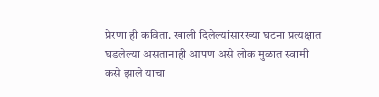प्रेरणा ही कविता. खाली दिलेल्यांसारख्या घटना प्रत्यक्षात घडलेल्या असतानाही आपण असे लोक मुळात स्वामी कसे झाले याचा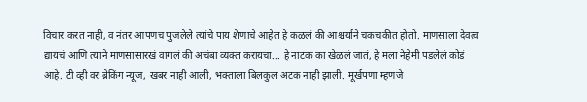विचार करत नाही, व नंतर आपणच पुजलेले त्यांचे पाय शेणाचे आहेत हे कळलं की आश्चर्याने चकचकीत होतो. माणसाला देवत्व द्यायचं आणि त्याने माणसासारखं वागलं की अचंबा व्यक्त करायचा... हे नाटक का खेळलं जातं, हे मला नेहेमी पडलेलं कोडं आहे. टी व्ही वर ब्रेकिंग न्यूज, खबर नाही आली, भक्ताला बिलकुल अटक नाही झाली. मूर्खपणा म्हणजे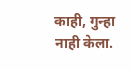काही, गुन्हा नाही केला.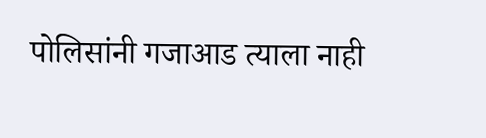पोलिसांनी गजाआड त्याला नाही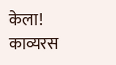केला!
काव्यरस